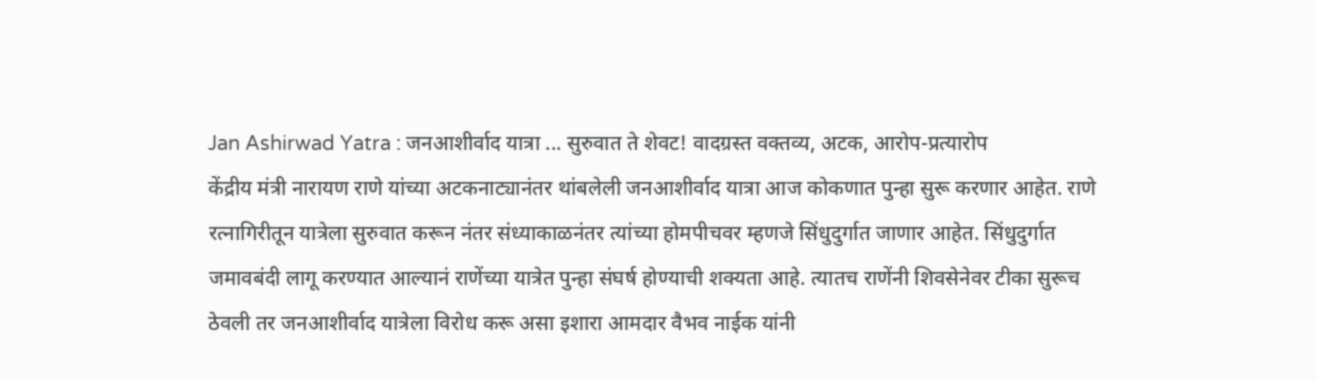Jan Ashirwad Yatra : जनआशीर्वाद यात्रा ... सुरुवात ते शेवट! वादग्रस्त वक्तव्य, अटक, आरोप-प्रत्यारोप
केंद्रीय मंत्री नारायण राणे यांच्या अटकनाट्यानंतर थांबलेली जनआशीर्वाद यात्रा आज कोकणात पुन्हा सुरू करणार आहेत. राणे रत्नागिरीतून यात्रेला सुरुवात करून नंतर संध्याकाळनंतर त्यांच्या होमपीचवर म्हणजे सिंधुदुर्गात जाणार आहेत. सिंधुदुर्गात जमावबंदी लागू करण्यात आल्यानं राणेंच्या यात्रेत पुन्हा संघर्ष होण्याची शक्यता आहे. त्यातच राणेंनी शिवसेनेवर टीका सुरूच ठेवली तर जनआशीर्वाद यात्रेला विरोध करू असा इशारा आमदार वैभव नाईक यांनी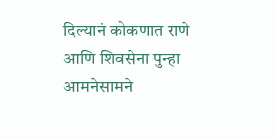दिल्यानं कोकणात राणे आणि शिवसेना पुन्हा आमनेसामने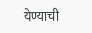येण्याची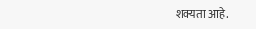शक्यता आहे.